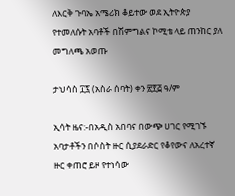ለእርቅ ጉባኤ አሜሪክ ቆይተው ወደ ኢትዮጵያ የተመለሱት አባቶች በሽምግልና ኮሚቴ ላይ ጠንከር ያለ መግለጫ አወጡ

ታህሳስ ፲፯ (አስራ ሰባት) ቀን ፳፻፭ ዓ/ም

ኢሳት ዜና:-በአዲስ አበባና በውጭ ሀገር የሚገኙ አባታቶችን በሶስት ዙር ሲያደራድር የቆየውና ለአረተኛ ዙር ቀጠሮ ይዞ የተነሳው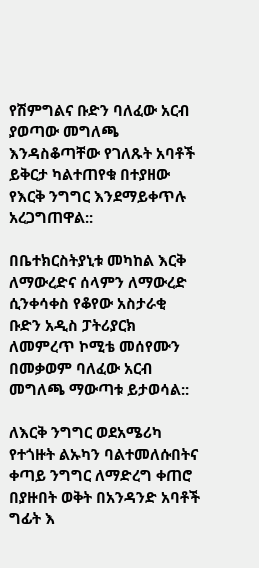የሽምግልና ቡድን ባለፈው አርብ ያወጣው መግለጫ እንዳስቆጣቸው የገለጹት አባቶች ይቅርታ ካልተጠየቁ በተያዘው የእርቅ ንግግር እንደማይቀጥሉ አረጋግጠዋል::

በቤተክርስትያኒቱ መካከል እርቅ ለማውረድና ሰላምን ለማውረድ ሲንቀሳቀስ የቆየው አስታራቂ ቡድን አዲስ ፓትሪያርክ ለመምረጥ ኮሚቴ መሰየሙን በመቃወም ባለፈው አርብ መግለጫ ማውጣቱ ይታወሳል::

ለእርቅ ንግግር ወደአሜሪካ የተጎዙት ልኡካን ባልተመለሱበትና  ቀጣይ ንግግር ለማድረግ ቀጠሮ በያዙበት ወቅት በአንዳንድ አባቶች ግፊት እ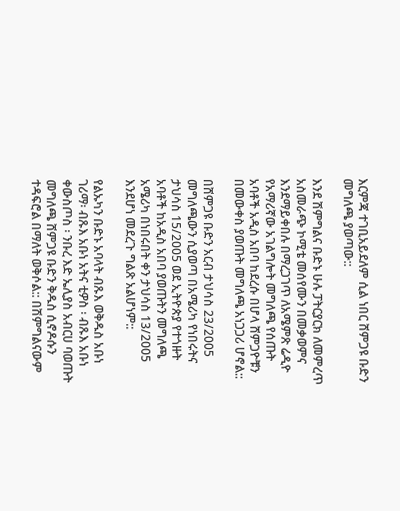እርምጃ ተገቢአይደለም ሲል ነበር ሸምጋዩ ቡድን መግለጫ ያወጣው::

እንደ ሽምግልና ቡድኑ ሁሉ ፓትርያርክ ለመምረጥ አስመራጭ ኮሚቴ መሰየሙን በመቃወምና እንደማይቀበሉ በማረጋገጥ ለአሜምጽ ሬዲዮ የአማሪኛው አገልግሎት መግለጫ የሰጡት አባቶች አዲስ አበባ ከደረሱ በሆላ ሸምጋዮቹን በመውቀስ ያወጡት መግለጫ አነጋጋሪ ሆኖል::

በሸምጋዩ ቡድን አርብ ታህሳስ 23/2005 መግለጫውን ሲያወጣ በአሜሪካ የነበሩትና ታህሳስ 15/2005 ወደ ኢትዮጵያ የተጎዙት አባቶች ከአዲስ አበባ ያወጡትን መግለጫ አሜሪካ በነበሩበት ቀን ታህሳስ 13/2005 እንደሆነ መደረጉ ግልጽ አልሆነም::

የልኡካን ቡድኑ አባላት ብጹእ ወቅዱስ አቡነ ገሪማ፡ ብጹእ አቡነ አትና ቲዎስ ፡ ብጹእ አቡነ ቀውስጦስ ፡ ንቡረ እድ ኤሊያስ አብርሀ ባወጡት መግለጫ ሸምጋዩ ቡድን ቅዱስ ሲኖዶሱን ተዳፍሮል በማለት ወቅሶል:: በሽምግልናውም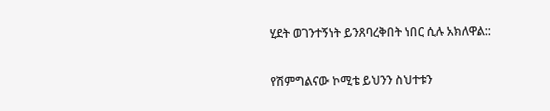ሂደት ወገንተኝነት ይንጸባረቅበት ነበር ሲሉ አክለዋል::

የሽምግልናው ኮሚቴ ይህንን ስህተቱን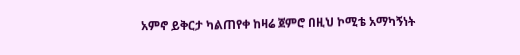አምኖ ይቅርታ ካልጠየቀ ከዛሬ ጀምሮ በዚህ ኮሚቴ አማካኝነት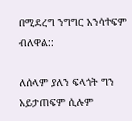በሚደረግ ንግግር አንሳተፍም ብለዋል::

ለሰላም ያለን ፍላጎት ግን አይታጠፍም ሲሉም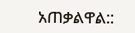አጠቃልዋል::